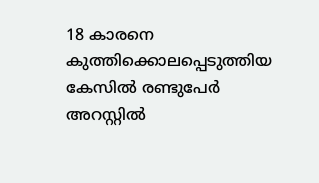18 കാരനെ കുത്തിക്കൊലപ്പെടുത്തിയ കേസിൽ രണ്ടുപേർ അറസ്റ്റിൽ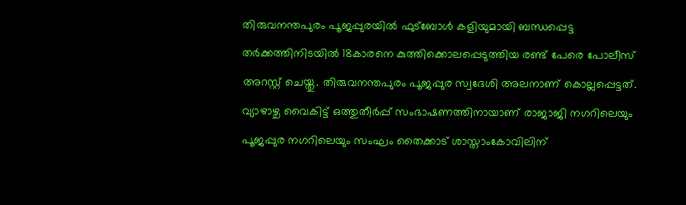തിരുവനന്തപുരം പൂജപ്പുരയിൽ ഫുട്ബോൾ കളിയുമായി ബന്ധപ്പെട്ട തർക്കത്തിനിടയിൽ 18കാരനെ കുത്തിക്കൊലപ്പെടുത്തിയ രണ്ട് പേരെ പോലീസ് അറസ്റ്റ് ചെയ്തു. തിരുവനന്തപുരം പൂജപ്പുര സ്വദേശി അലനാണ് കൊല്ലപ്പെട്ടത്.
വ്യാഴാഴ്ച വൈകിട്ട് ഒത്തുതീർപ്പ് സംഭാഷണത്തിനായാണ് രാജാജി നഗറിലെയും പൂജപ്പുര നഗറിലെയും സംഘം തൈക്കാട് ശാസ്താംകോവിലിന്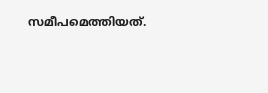സമീപമെത്തിയത്.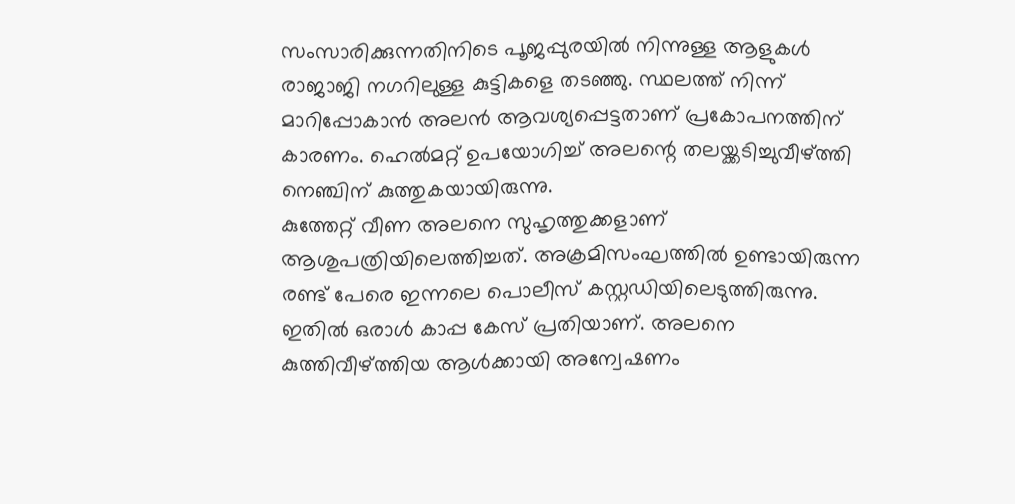സംസാരിക്കുന്നതിനിടെ പൂജപ്പുരയിൽ നിന്നുള്ള ആളുകൾ രാജാജി നഗറിലുള്ള കുട്ടികളെ തടഞ്ഞു. സ്ഥലത്ത് നിന്ന് മാറിപ്പോകാൻ അലൻ ആവശ്യപ്പെട്ടതാണ് പ്രകോപനത്തിന് കാരണം. ഹെൽമറ്റ് ഉപയോഗിച്ച് അലന്റെ തലയ്ക്കടിച്ചുവീഴ്ത്തി നെഞ്ചിന് കുത്തുകയായിരുന്നു.
കുത്തേറ്റ് വീണ അലനെ സുഹൃത്തുക്കളാണ് ആശുപത്രിയിലെത്തിച്ചത്. അക്രമിസംഘത്തിൽ ഉണ്ടായിരുന്ന രണ്ട് പേരെ ഇന്നലെ പൊലീസ് കസ്റ്റഡിയിലെടുത്തിരുന്നു. ഇതിൽ ഒരാൾ കാപ്പ കേസ് പ്രതിയാണ്. അലനെ കുത്തിവീഴ്ത്തിയ ആൾക്കായി അന്വേഷണം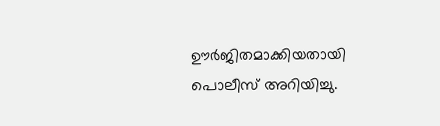ഊർജിതമാക്കിയതായി പൊലീസ് അറിയിച്ചു.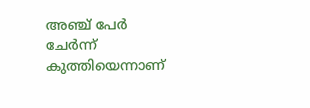അഞ്ച് പേർ ചേർന്ന് കുത്തിയെന്നാണ്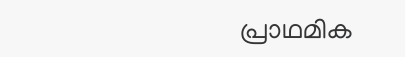പ്രാഥമിക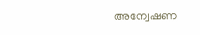അന്വേഷണ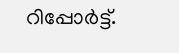റിപ്പോർട്ട്.